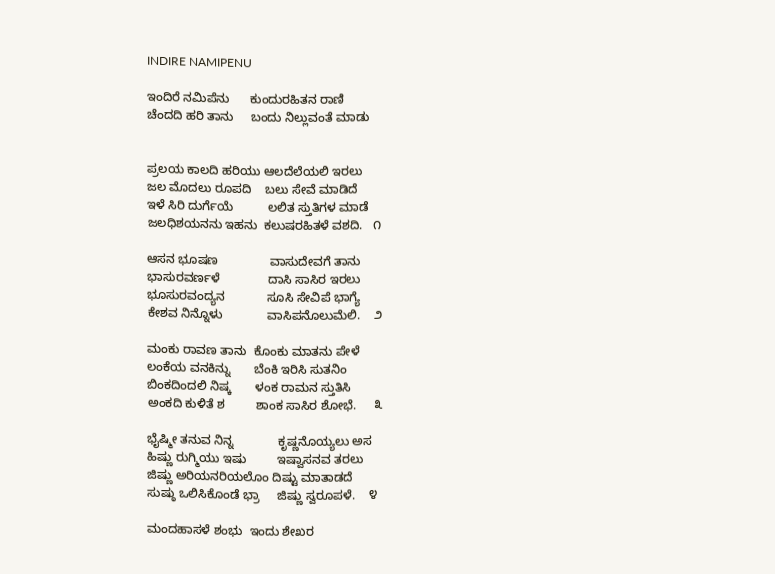INDIRE NAMIPENU

ಇಂದಿರೆ ನಮಿಪೆನು      ಕುಂದುರಹಿತನ ರಾಣಿ
ಚೆಂದದಿ ಹರಿ ತಾನು     ಬಂದು ನಿಲ್ಲುವಂತೆ ಮಾಡು


ಪ್ರಲಯ ಕಾಲದಿ ಹರಿಯು ಆಲದೆಲೆಯಲಿ ಇರಲು
ಜಲ ಮೊದಲು ರೂಪದಿ    ಬಲು ಸೇವೆ ಮಾಡಿದೆ
ಇಳೆ ಸಿರಿ ದುರ್ಗೆಯೆ          ಲಲಿತ ಸ್ತುತಿಗಳ ಮಾಡೆ
ಜಲಧಿಶಯನನು ಇಹನು  ಕಲುಷರಹಿತಳೆ ವಶದಿ.   ೧

ಆಸನ ಭೂಷಣ               ವಾಸುದೇವಗೆ ತಾನು
ಭಾಸುರವರ್ಣಳೆ              ದಾಸಿ ಸಾಸಿರ ಇರಲು
ಭೂಸುರವಂದ್ಯನ            ಸೂಸಿ ಸೇವಿಪೆ ಭಾಗ್ಯೆ
ಕೇಶವ ನಿನ್ನೊಳು             ವಾಸಿಪನೊಲುಮೆಲಿ.    ೨

ಮಂಕು ರಾವಣ ತಾನು  ಕೊಂಕು ಮಾತನು ಪೇಳೆ
ಲಂಕೆಯ ವನಕಿನ್ನು       ಬೆಂಕಿ ಇರಿಸಿ ಸುತನಿಂ
ಬಿಂಕದಿಂದಲಿ ನಿಷ್ಕ       ಳಂಕ ರಾಮನ ಸ್ತುತಿಸಿ
ಅಂಕದಿ ಕುಳಿತೆ ಶ         ಶಾಂಕ ಸಾಸಿರ ಶೋಭೆ.     ೩

ಭೈಷ್ಮೀ ತನುವ ನಿನ್ನ             ಕೃಷ್ಣನೊಯ್ಯಲು ಅಸ
ಹಿಷ್ಣು ರುಗ್ಮಿಯು ಇಷು         ಇಷ್ವಾಸನವ ತರಲು
ಜಿಷ್ಣು ಅರಿಯನರಿಯಲೊಂ ದಿಷ್ಟು ಮಾತಾಡದೆ
ಸುಷ್ಠು ಒಲಿಸಿಕೊಂಡೆ ಭ್ರಾ     ಜಿಷ್ಣು ಸ್ವರೂಪಳೆ.    ೪

ಮಂದಹಾಸಳೆ ಶಂಭು  ಇಂದು ಶೇಖರ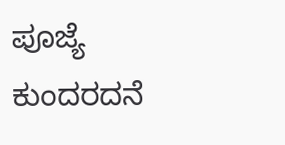ಪೂಜ್ಯೆ
ಕುಂದರದನೆ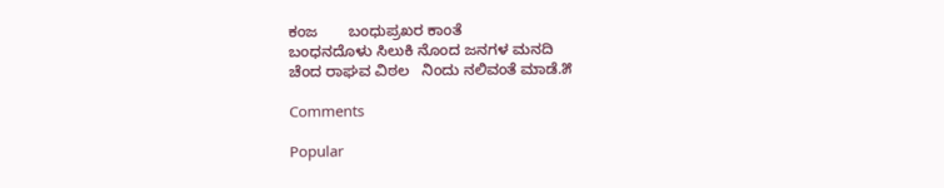ಕಂಜ       ಬಂಧುಪ್ರಖರ ಕಾಂತೆ
ಬಂಧನದೊಳು ಸಿಲುಕಿ ನೊಂದ ಜನಗಳ ಮನದಿ
ಚೆಂದ ರಾಘವ ವಿಠಲ   ನಿಂದು ನಲಿವಂತೆ ಮಾಡೆ.೫

Comments

Popular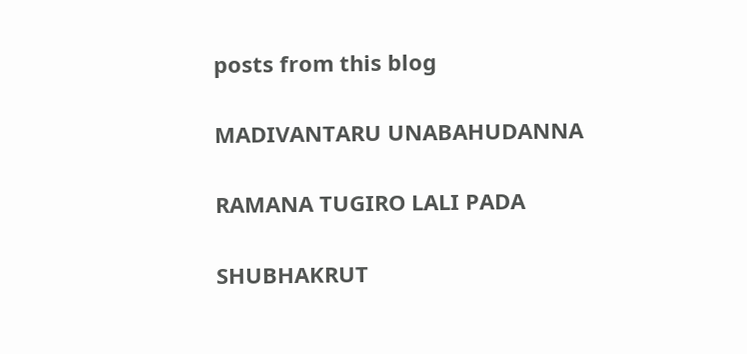posts from this blog

MADIVANTARU UNABAHUDANNA

RAMANA TUGIRO LALI PADA

SHUBHAKRUT